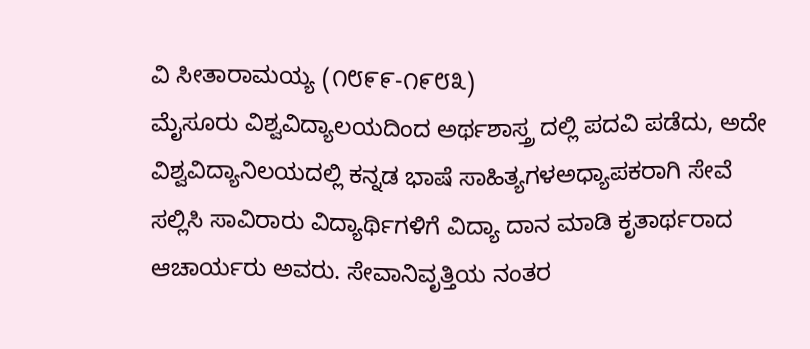ವಿ ಸೀತಾರಾಮಯ್ಯ (೧೮೯೯-೧೯೮೩)
ಮೈಸೂರು ವಿಶ್ವವಿದ್ಯಾಲಯದಿಂದ ಅರ್ಥಶಾಸ್ತ್ರ ದಲ್ಲಿ ಪದವಿ ಪಡೆದು, ಅದೇ ವಿಶ್ವವಿದ್ಯಾನಿಲಯದಲ್ಲಿ ಕನ್ನಡ ಭಾಷೆ ಸಾಹಿತ್ಯಗಳಅಧ್ಯಾಪಕರಾಗಿ ಸೇವೆ ಸಲ್ಲಿಸಿ ಸಾವಿರಾರು ವಿದ್ಯಾರ್ಥಿಗಳಿಗೆ ವಿದ್ಯಾ ದಾನ ಮಾಡಿ ಕೃತಾರ್ಥರಾದ ಆಚಾರ್ಯರು ಅವರು. ಸೇವಾನಿವೃತ್ತಿಯ ನಂತರ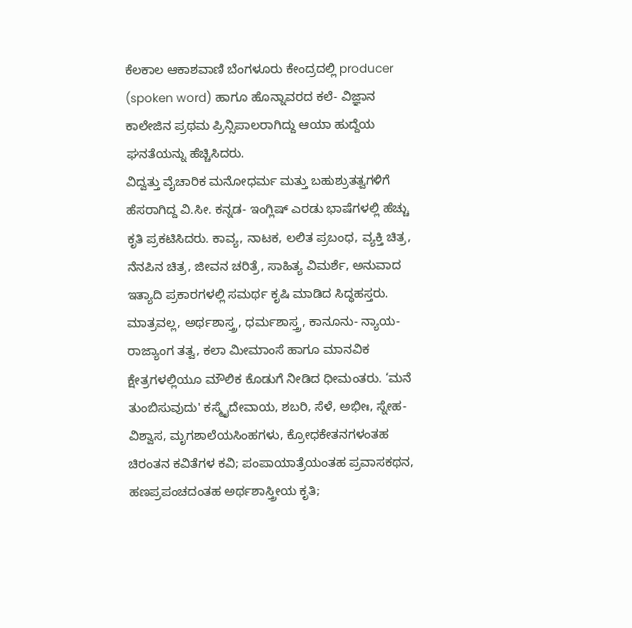ಕೆಲಕಾಲ ಆಕಾಶವಾಣಿ ಬೆಂಗಳೂರು ಕೇಂದ್ರದಲ್ಲಿ producer (spoken word) ಹಾಗೂ ಹೊನ್ನಾವರದ ಕಲೆ- ವಿಜ್ಞಾನ ಕಾಲೇಜಿನ ಪ್ರಥಮ ಪ್ರಿನ್ಸಿಪಾಲರಾಗಿದ್ದು ಆಯಾ ಹುದ್ದೆಯ ಘನತೆಯನ್ನು ಹೆಚ್ಚಿಸಿದರು.
ವಿದ್ವತ್ತು ವೈಚಾರಿಕ ಮನೋಧರ್ಮ ಮತ್ತು ಬಹುಶ್ರುತತ್ವಗಳಿಗೆ ಹೆಸರಾಗಿದ್ದ ವಿ.ಸೀ. ಕನ್ನಡ- ಇಂಗ್ಲಿಷ್ ಎರಡು ಭಾಷೆಗಳಲ್ಲಿ ಹೆಚ್ಚು ಕೃತಿ ಪ್ರಕಟಿಸಿದರು. ಕಾವ್ಯ, ನಾಟಕ, ಲಲಿತ ಪ್ರಬಂಧ, ವ್ಯಕ್ತಿ ಚಿತ್ರ, ನೆನಪಿನ ಚಿತ್ರ, ಜೀವನ ಚರಿತ್ರೆ, ಸಾಹಿತ್ಯ ವಿಮರ್ಶೆ, ಅನುವಾದ ಇತ್ಯಾದಿ ಪ್ರಕಾರಗಳಲ್ಲಿ ಸಮರ್ಥ ಕೃಷಿ ಮಾಡಿದ ಸಿದ್ಧಹಸ್ತರು. ಮಾತ್ರವಲ್ಲ, ಅರ್ಥಶಾಸ್ತ್ರ, ಧರ್ಮಶಾಸ್ತ್ರ, ಕಾನೂನು- ನ್ಯಾಯ- ರಾಜ್ಯಾಂಗ ತತ್ವ, ಕಲಾ ಮೀಮಾಂಸೆ ಹಾಗೂ ಮಾನವಿಕ ಕ್ಷೇತ್ರಗಳಲ್ಲಿಯೂ ಮೌಲಿಕ ಕೊಡುಗೆ ನೀಡಿದ ಧೀಮಂತರು. ‘ಮನೆ ತುಂಬಿಸುವುದು' ಕಸ್ಮೈದೇವಾಯ, ಶಬರಿ, ಸೆಳೆ, ಅಭೀಃ, ಸ್ನೇಹ- ವಿಶ್ವಾಸ, ಮೃಗಶಾಲೆಯಸಿಂಹಗಳು, ಕ್ರೋಧಕೇತನಗಳಂತಹ ಚಿರಂತನ ಕವಿತೆಗಳ ಕವಿ; ಪಂಪಾಯಾತ್ರೆಯಂತಹ ಪ್ರವಾಸಕಥನ, ಹಣಪ್ರಪಂಚದಂತಹ ಅರ್ಥಶಾಸ್ತ್ರೀಯ ಕೃತಿ;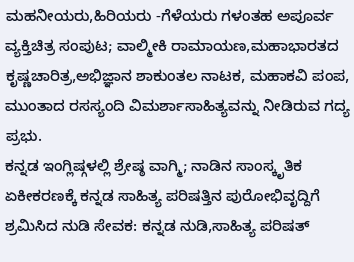ಮಹನೀಯರು,ಹಿರಿಯರು -ಗೆಳೆಯರು ಗಳಂತಹ ಅಪೂರ್ವ ವ್ಯಕ್ತಿಚಿತ್ರ ಸಂಪುಟ; ವಾಲ್ಮೀಕಿ ರಾಮಾಯಣ,ಮಹಾಭಾರತದ ಕೃಷ್ಣಚಾರಿತ್ರ,ಅಭಿಜ್ಞಾನ ಶಾಕುಂತಲ ನಾಟಕ, ಮಹಾಕವಿ ಪಂಪ, ಮುಂತಾದ ರಸಸ್ಯಂದಿ ವಿಮರ್ಶಾಸಾಹಿತ್ಯವನ್ನು ನೀಡಿರುವ ಗದ್ಯ ಪ್ರಭು.
ಕನ್ನಡ ಇಂಗ್ಲಿಷ್ಗಳಲ್ಲಿ ಶ್ರೇಷ್ಠ ವಾಗ್ಮಿ; ನಾಡಿನ ಸಾಂಸ್ಕೃತಿಕ ಏಕೀಕರಣಕ್ಕೆ ಕನ್ನಡ ಸಾಹಿತ್ಯ ಪರಿಷತ್ತಿನ ಪುರೋಭಿವೃದ್ದಿಗೆ ಶ್ರಮಿಸಿದ ನುಡಿ ಸೇವಕ: ಕನ್ನಡ ನುಡಿ,ಸಾಹಿತ್ಯ ಪರಿಷತ್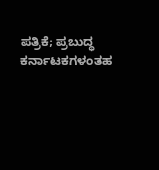ಪತ್ರಿಕೆ; ಪ್ರಬುದ್ಧ ಕರ್ನಾಟಕಗಳಂತಹ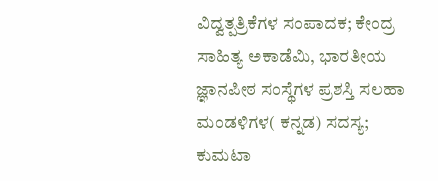ವಿದ್ವತ್ಪತ್ರಿಕೆಗಳ ಸಂಪಾದಕ; ಕೇಂದ್ರ ಸಾಹಿತ್ಯ ಅಕಾಡೆಮಿ, ಭಾರತೀಯ ಜ್ಞಾನಪೀಠ ಸಂಸ್ಥೆಗಳ ಪ್ರಶಸ್ತಿ ಸಲಹಾ ಮಂಡಳಿಗಳ( ಕನ್ನಡ) ಸದಸ್ಯ; ಕುಮಟಾ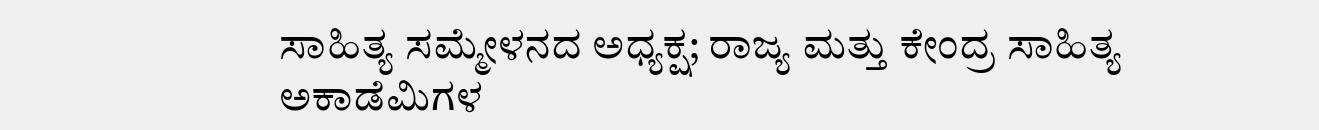ಸಾಹಿತ್ಯ ಸಮ್ಮೇಳನದ ಅಧ್ಯಕ್ಷ; ರಾಜ್ಯ ಮತ್ತು ಕೇಂದ್ರ ಸಾಹಿತ್ಯ ಅಕಾಡೆಮಿಗಳ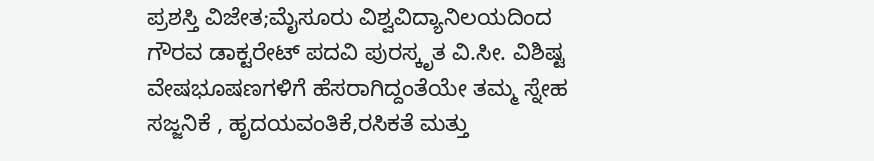ಪ್ರಶಸ್ತಿ ವಿಜೇತ;ಮೈಸೂರು ವಿಶ್ವವಿದ್ಯಾನಿಲಯದಿಂದ ಗೌರವ ಡಾಕ್ಟರೇಟ್ ಪದವಿ ಪುರಸ್ಕೃತ ವಿ.ಸೀ. ವಿಶಿಷ್ಟ ವೇಷಭೂಷಣಗಳಿಗೆ ಹೆಸರಾಗಿದ್ದಂತೆಯೇ ತಮ್ಮ ಸ್ನೇಹ ಸಜ್ಜನಿಕೆ , ಹೃದಯವಂತಿಕೆ,ರಸಿಕತೆ ಮತ್ತು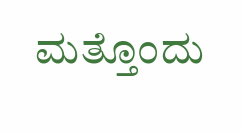ಮತ್ತೊಂದು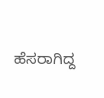ಹೆಸರಾಗಿದ್ದ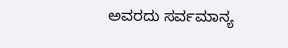ಅವರದು ಸರ್ವಮಾನ್ಯ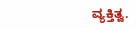ವ್ಯಕ್ತಿತ್ವ.